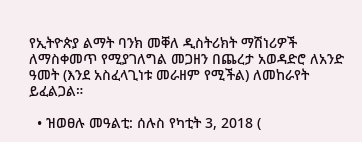የኢትዮጵያ ልማት ባንክ መቐለ ዲስትሪክት ማሽነሪዎች ለማስቀመጥ የሚያገለግል መጋዘን በጨረታ አወዳድሮ ለአንድ ዓመት (እንደ አስፈላጊነቱ መራዘም የሚችል) ለመከራየት ይፈልጋል።

  • ዝወፀሉ መዓልቲ: ሰሉስ የካቲት 3, 2018 (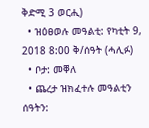ቅድሚ 3 ወርሒ)
  • ዝዕፀወሉ መዓልቲ: የካቲት 9, 2018 8:00 ቅ/ሰዓት (ሓሊፉ)
  • ቦታ: መቐለ
  • ጨረታ ዝክፈተሉ መዓልቲን ሰዓትን: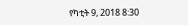የካቲት 9, 2018 8:30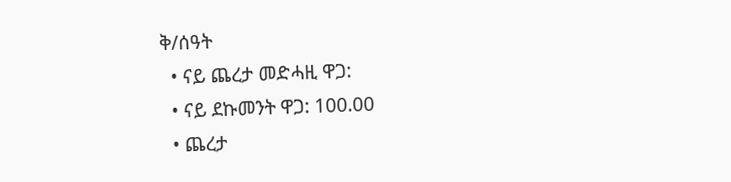ቅ/ሰዓት
  • ናይ ጨረታ መድሓዚ ዋጋ:
  • ናይ ደኩመንት ዋጋ: 100.00
  • ጨረታ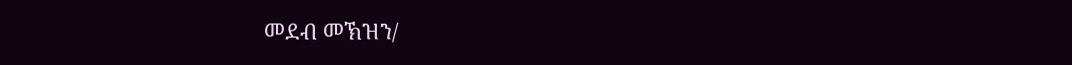መደብ መኽዝን/